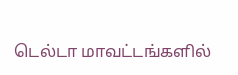டெல்டா மாவட்டங்களில்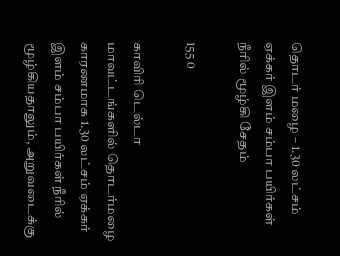தொடர் மழை – 1.30 லட்சம் ஏக்கர் இளம் சம்பா பயிர்கள் நீரில் மூழ்கி சேதம்

155 0

காவிரி டெல்டா மாவட்டங்களில் தொடர்மழை காரணமாக 1.30 லட்சம் ஏக்கர் இளம் சம்பா பயிர்கள் நீரில் மூழ்கியதாலும், அறுவடைக்கு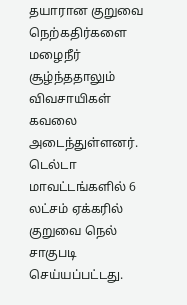தயாரான குறுவை நெற்கதிர்களை மழைநீர் சூழ்ந்ததாலும் விவசாயிகள் கவலை அடைந்துள்ளனர். டெல்டா மாவட்டங்களில் 6 லட்சம் ஏக்கரில் குறுவை நெல் சாகுபடி செய்யப்பட்டது.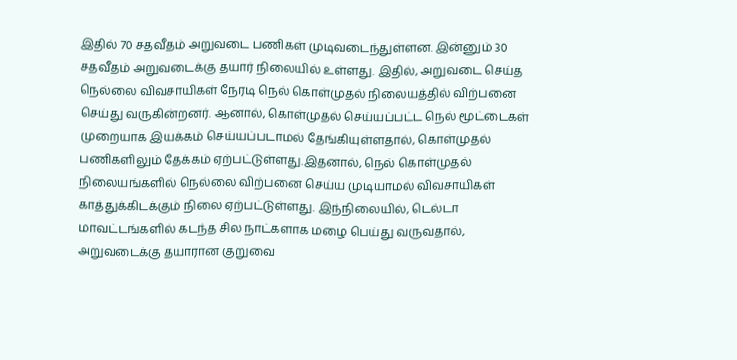இதில் 70 சதவீதம் அறுவடை பணிகள் முடிவடைந்துள்ளன. இன்னும் 30 சதவீதம் அறுவடைக்கு தயார் நிலையில் உள்ளது. இதில், அறுவடை செய்த நெல்லை விவசாயிகள் நேரடி நெல் கொள்முதல் நிலையத்தில் விற்பனை செய்து வருகின்றனர். ஆனால், கொள்முதல் செய்யப்பட்ட நெல் மூட்டைகள் முறையாக இயக்கம் செய்யப்படாமல் தேங்கியுள்ளதால், கொள்முதல் பணிகளிலும் தேக்கம் ஏற்பட்டுள்ளது.இதனால், நெல் கொள்முதல் நிலையங்களில் நெல்லை விற்பனை செய்ய முடியாமல் விவசாயிகள் காத்துக்கிடக்கும் நிலை ஏற்பட்டுள்ளது. இந்நிலையில், டெல்டா மாவட்டங்களில் கடந்த சில நாட்களாக மழை பெய்து வருவதால், அறுவடைக்கு தயாரான குறுவை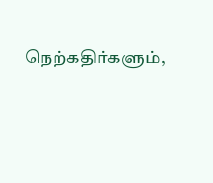நெற்கதிர்களும்,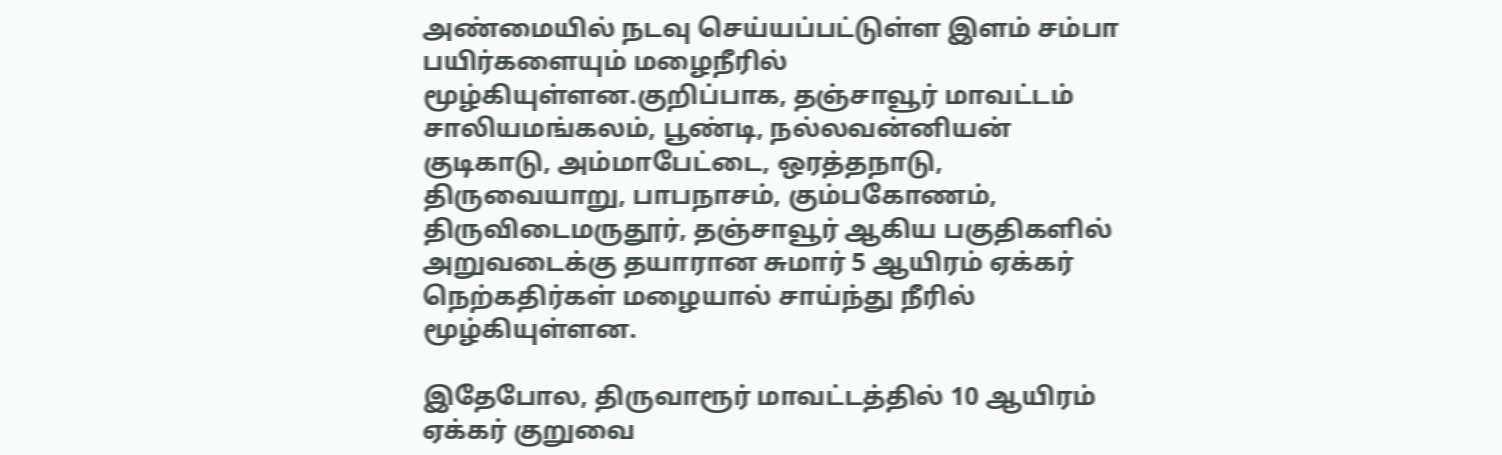அண்மையில் நடவு செய்யப்பட்டுள்ள இளம் சம்பா பயிர்களையும் மழைநீரில் மூழ்கியுள்ளன.குறிப்பாக, தஞ்சாவூர் மாவட்டம் சாலியமங்கலம், பூண்டி, நல்லவன்னியன் குடிகாடு, அம்மாபேட்டை, ஒரத்தநாடு, திருவையாறு, பாபநாசம், கும்பகோணம், திருவிடைமருதூர், தஞ்சாவூர் ஆகிய பகுதிகளில் அறுவடைக்கு தயாரான சுமார் 5 ஆயிரம் ஏக்கர் நெற்கதிர்கள் மழையால் சாய்ந்து நீரில் மூழ்கியுள்ளன.

இதேபோல, திருவாரூர் மாவட்டத்தில் 10 ஆயிரம் ஏக்கர் குறுவை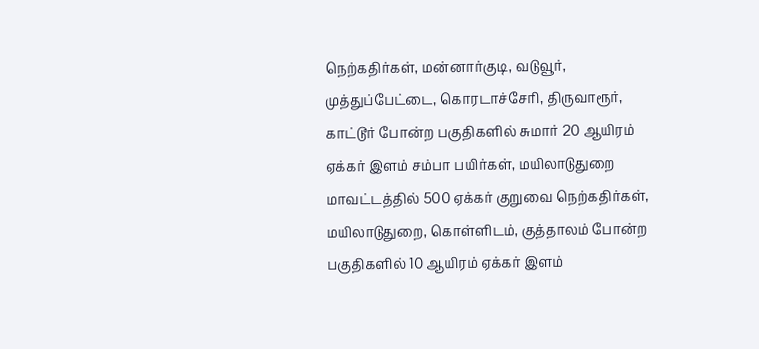நெற்கதிர்கள், மன்னார்குடி, வடுவூர், முத்துப்பேட்டை, கொரடாச்சேரி, திருவாரூர், காட்டூர் போன்ற பகுதிகளில் சுமார் 20 ஆயிரம் ஏக்கர் இளம் சம்பா பயிர்கள், மயிலாடுதுறை மாவட்டத்தில் 500 ஏக்கர் குறுவை நெற்கதிர்கள், மயிலாடுதுறை, கொள்ளிடம், குத்தாலம் போன்ற பகுதிகளில் 10 ஆயிரம் ஏக்கர் இளம்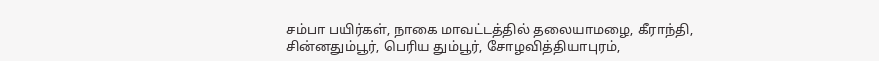சம்பா பயிர்கள், நாகை மாவட்டத்தில் தலையாமழை, கீராந்தி, சின்னதும்பூர், பெரிய தும்பூர், சோழவித்தியாபுரம்,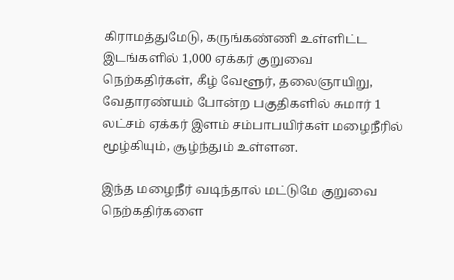கிராமத்துமேடு, கருங்கண்ணி உள்ளிட்ட இடங்களில் 1,000 ஏக்கர் குறுவை நெற்கதிர்கள், கீழ் வேளூர், தலைஞாயிறு, வேதாரண்யம் போன்ற பகுதிகளில் சுமார் 1 லட்சம் ஏக்கர் இளம் சம்பாபயிர்கள் மழைநீரில் மூழ்கியும், சூழ்ந்தும் உள்ளன.

இந்த மழைநீர் வடிந்தால் மட்டுமே குறுவை நெற்கதிர்களை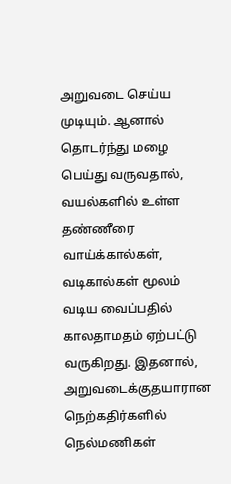அறுவடை செய்ய முடியும். ஆனால் தொடர்ந்து மழை பெய்து வருவதால், வயல்களில் உள்ள தண்ணீரை வாய்க்கால்கள், வடிகால்கள் மூலம் வடிய வைப்பதில் காலதாமதம் ஏற்பட்டு வருகிறது. இதனால், அறுவடைக்குதயாரான நெற்கதிர்களில் நெல்மணிகள்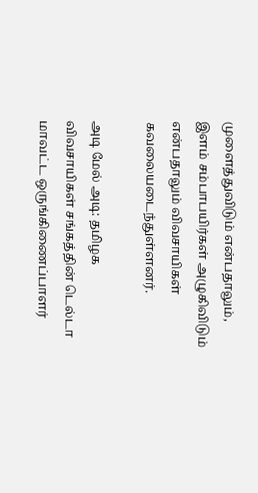முளைத்துவிடும் என்பதாலும், இளம் சம்பாபயிர்கள் அழுகிவிடும் என்பதாலும் விவசாயிகள் கவலையடைந்துள்ளனர்.

அடி மேல் அடி: தமிழக விவசாயிகள் சங்கத்தின் டெல்டா மாவட்ட ஒருங்கிணைப்பாளர்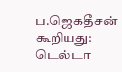ப.ஜெகதீசன் கூறியது: டெல்டா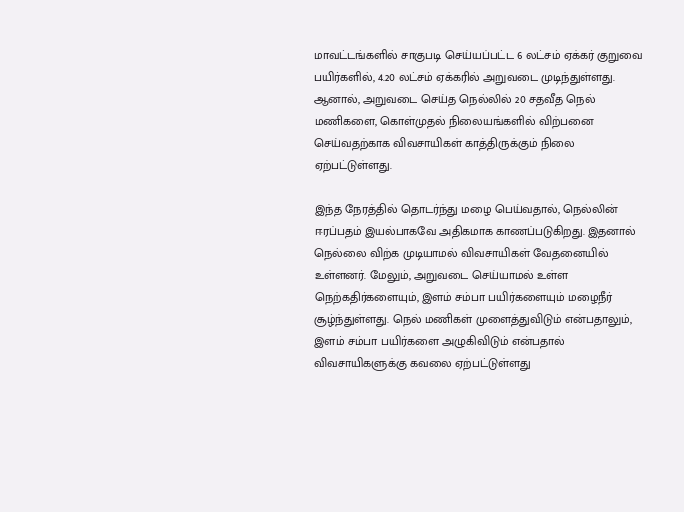மாவட்டங்களில் சாகுபடி செய்யப்பட்ட 6 லட்சம் ஏக்கர் குறுவை பயிர்களில், 4.20 லட்சம் ஏக்கரில் அறுவடை முடிந்துள்ளது. ஆனால், அறுவடை செய்த நெல்லில் 20 சதவீத நெல் மணிகளை, கொள்முதல் நிலையங்களில் விற்பனை செய்வதற்காக விவசாயிகள் காத்திருக்கும் நிலை ஏற்பட்டுள்ளது.

இந்த நேரத்தில் தொடர்ந்து மழை பெய்வதால், நெல்லின் ஈரப்பதம் இயல்பாகவே அதிகமாக காணப்படுகிறது. இதனால் நெல்லை விற்க முடியாமல் விவசாயிகள் வேதனையில் உள்ளனர். மேலும், அறுவடை செய்யாமல் உள்ள நெற்கதிர்களையும், இளம் சம்பா பயிர்களையும் மழைநீர் சூழ்ந்துள்ளது. நெல் மணிகள் முளைத்துவிடும் என்பதாலும், இளம் சம்பா பயிர்களை அழுகிவிடும் என்பதால் விவசாயிகளுக்கு கவலை ஏற்பட்டுள்ளது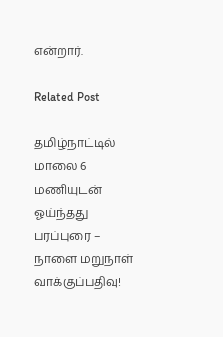என்றார்.

Related Post

தமிழ்நாட்டில் மாலை 6 மணியுடன் ஓய்ந்தது பரப்புரை – நாளை மறுநாள் வாக்குப்பதிவு!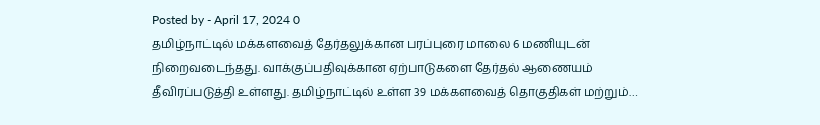Posted by - April 17, 2024 0
தமிழ்நாட்டில் மக்களவைத் தேர்தலுக்கான பரப்புரை மாலை 6 மணியுடன் நிறைவடைந்தது. வாக்குப்பதிவுக்கான ஏற்பாடுகளை தேர்தல் ஆணையம் தீவிரப்படுத்தி உள்ளது. தமிழ்நாட்டில் உள்ள 39 மக்களவைத் தொகுதிகள் மற்றும்…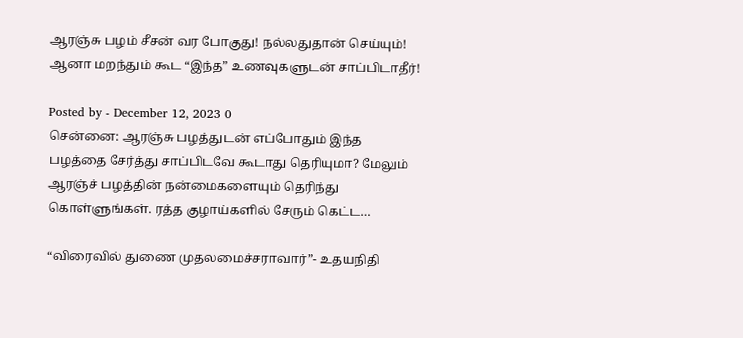ஆரஞ்சு பழம் சீசன் வர போகுது! நல்லதுதான் செய்யும்! ஆனா மறந்தும் கூட “இந்த” உணவுகளுடன் சாப்பிடாதீர்!

Posted by - December 12, 2023 0
சென்னை: ஆரஞ்சு பழத்துடன் எப்போதும் இந்த பழத்தை சேர்த்து சாப்பிடவே கூடாது தெரியுமா? மேலும் ஆரஞ்ச் பழத்தின் நன்மைகளையும் தெரிந்து கொள்ளுங்கள். ரத்த குழாய்களில் சேரும் கெட்ட…

“விரைவில் துணை முதலமைச்சராவார்”- உதயநிதி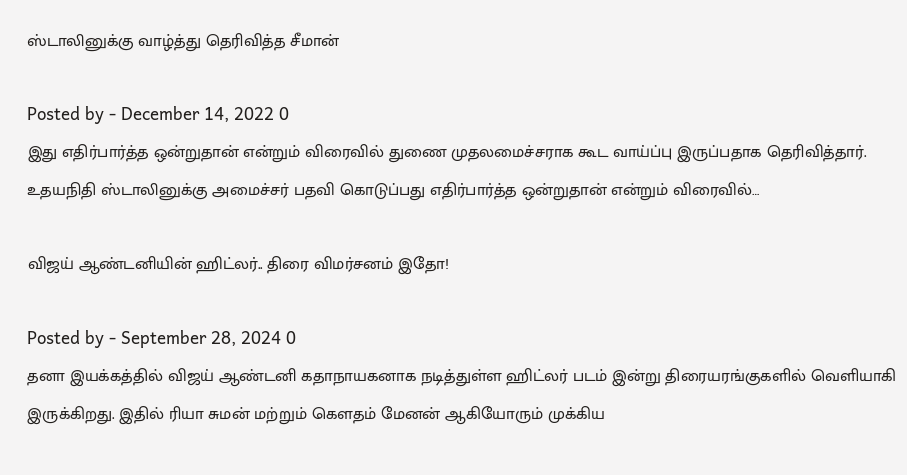ஸ்டாலினுக்கு வாழ்த்து தெரிவித்த சீமான்

Posted by - December 14, 2022 0
இது எதிர்பார்த்த ஒன்றுதான் என்றும் விரைவில் துணை முதலமைச்சராக கூட வாய்ப்பு இருப்பதாக தெரிவித்தார். உதயநிதி ஸ்டாலினுக்கு அமைச்சர் பதவி கொடுப்பது எதிர்பார்த்த ஒன்றுதான் என்றும் விரைவில்…

விஜய் ஆண்டனியின் ஹிட்லர்.. திரை விமர்சனம் இதோ!

Posted by - September 28, 2024 0
தனா இயக்கத்தில் விஜய் ஆண்டனி கதாநாயகனாக நடித்துள்ள ஹிட்லர் படம் இன்று திரையரங்குகளில் வெளியாகி இருக்கிறது. இதில் ரியா சுமன் மற்றும் கௌதம் மேனன் ஆகியோரும் முக்கிய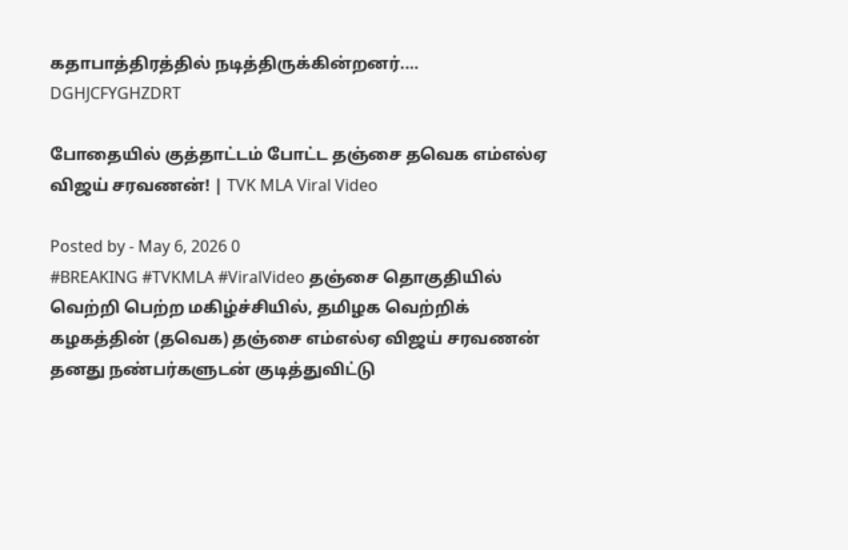கதாபாத்திரத்தில் நடித்திருக்கின்றனர்.…
DGHJCFYGHZDRT

போதையில் குத்தாட்டம் போட்ட தஞ்சை தவெக எம்எல்ஏ விஜய் சரவணன்! | TVK MLA Viral Video

Posted by - May 6, 2026 0
#BREAKING #TVKMLA #ViralVideo தஞ்சை தொகுதியில் வெற்றி பெற்ற மகிழ்ச்சியில், தமிழக வெற்றிக் கழகத்தின் (தவெக) தஞ்சை எம்எல்ஏ விஜய் சரவணன் தனது நண்பர்களுடன் குடித்துவிட்டு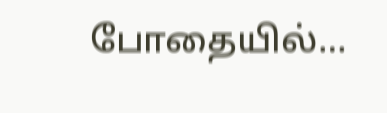போதையில்…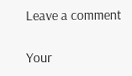Leave a comment

Your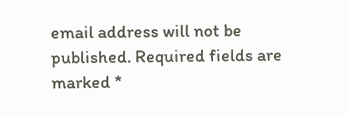email address will not be published. Required fields are marked *